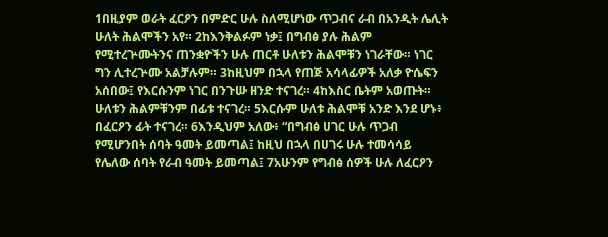1በዚያም ወራት ፈርዖን በምድር ሁሉ ስለሚሆነው ጥጋብና ራብ በአንዲት ሌሊት ሁለት ሕልሞችን አየ። 2ከእንቅልፉም ነቃ፤ በግብፅ ያሉ ሕልም የሚተረጕሙትንና ጠንቋዮችን ሁሉ ጠርቶ ሁለቱን ሕልሞቹን ነገራቸው። ነገር ግን ሊተረጕሙ አልቻሉም። 3ከዚህም በኋላ የጠጅ አሳላፊዎች አለቃ ዮሴፍን አሰበው፤ የእርሱንም ነገር በንጉሡ ዘንድ ተናገረ። 4ከእስር ቤትም አወጡት። ሁለቱን ሕልምቹንም በፊቱ ተናገረ። 5እርሱም ሁለቱ ሕልሞቹ አንድ እንደ ሆኑ፥ በፈርዖን ፊት ተናገረ። 6እንዲህም አለው፥ “በግብፅ ሀገር ሁሉ ጥጋብ የሚሆንበት ሰባት ዓመት ይመጣል፤ ከዚህ በኋላ በሀገሩ ሁሉ ተመሳሳይ የሌለው ሰባት የራብ ዓመት ይመጣል፤ 7አሁንም የግብፅ ሰዎች ሁሉ ለፈርዖን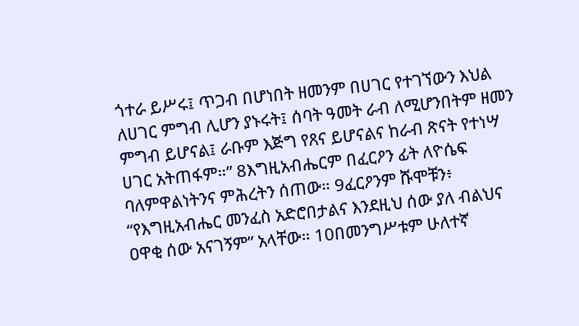ጎተራ ይሥሩ፤ ጥጋብ በሆነበት ዘመንም በሀገር የተገኘውን እህል ለሀገር ምግብ ሊሆን ያኑሩት፤ ሰባት ዓመት ራብ ለሚሆንበትም ዘመን ምግብ ይሆናል፤ ራቡም እጅግ የጸና ይሆናልና ከራብ ጽናት የተነሣ ሀገር አትጠፋም።” 8እግዚአብሔርም በፈርዖን ፊት ለዮሴፍ ባለምዋልነትንና ምሕረትን ሰጠው። 9ፈርዖንም ሹሞቹን፥ “የእግዚአብሔር መንፈስ አድሮበታልና እንደዚህ ሰው ያለ ብልህና ዐዋቂ ሰው አናገኝም” አላቸው። 10በመንግሥቱም ሁለተኛ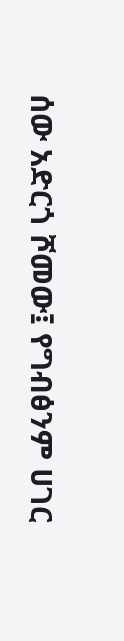ሰው አድርጎ ሾመው፤ የግብፅንም ሀገር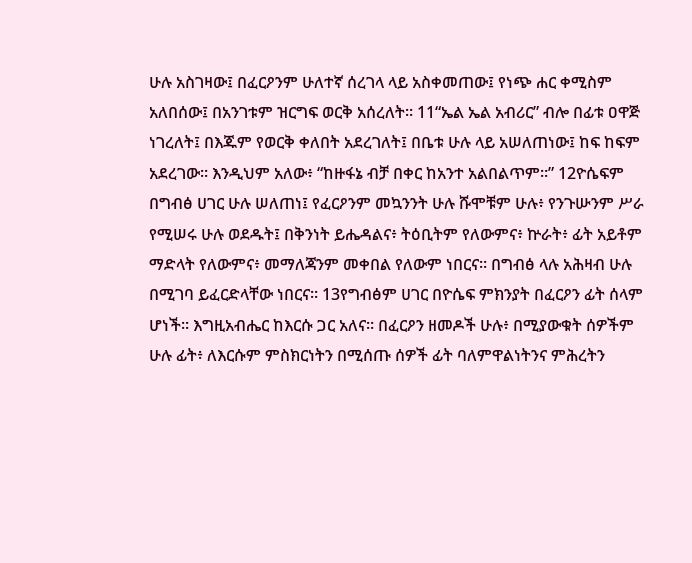ሁሉ አስገዛው፤ በፈርዖንም ሁለተኛ ሰረገላ ላይ አስቀመጠው፤ የነጭ ሐር ቀሚስም አለበሰው፤ በአንገቱም ዝርግፍ ወርቅ አሰረለት። 11“ኤል ኤል አብሪር” ብሎ በፊቱ ዐዋጅ ነገረለት፤ በእጁም የወርቅ ቀለበት አደረገለት፤ በቤቱ ሁሉ ላይ አሠለጠነው፤ ከፍ ከፍም አደረገው። እንዲህም አለው፥ “ከዙፋኔ ብቻ በቀር ከአንተ አልበልጥም።” 12ዮሴፍም በግብፅ ሀገር ሁሉ ሠለጠነ፤ የፈርዖንም መኳንንት ሁሉ ሹሞቹም ሁሉ፥ የንጉሡንም ሥራ የሚሠሩ ሁሉ ወደዱት፤ በቅንነት ይሔዳልና፥ ትዕቢትም የለውምና፥ ኵራት፥ ፊት አይቶም ማድላት የለውምና፥ መማለጃንም መቀበል የለውም ነበርና። በግብፅ ላሉ አሕዛብ ሁሉ በሚገባ ይፈርድላቸው ነበርና። 13የግብፅም ሀገር በዮሴፍ ምክንያት በፈርዖን ፊት ሰላም ሆነች። እግዚአብሔር ከእርሱ ጋር አለና። በፈርዖን ዘመዶች ሁሉ፥ በሚያውቁት ሰዎችም ሁሉ ፊት፥ ለእርሱም ምስክርነትን በሚሰጡ ሰዎች ፊት ባለምዋልነትንና ምሕረትን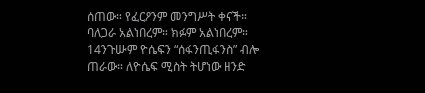ሰጠው። የፈርዖንም መንግሥት ቀናች። ባለጋራ አልነበረም። ክፉም አልነበረም። 14ንጉሡም ዮሴፍን “ሰፋንጢፋንስ” ብሎ ጠራው። ለዮሴፍ ሚስት ትሆነው ዘንድ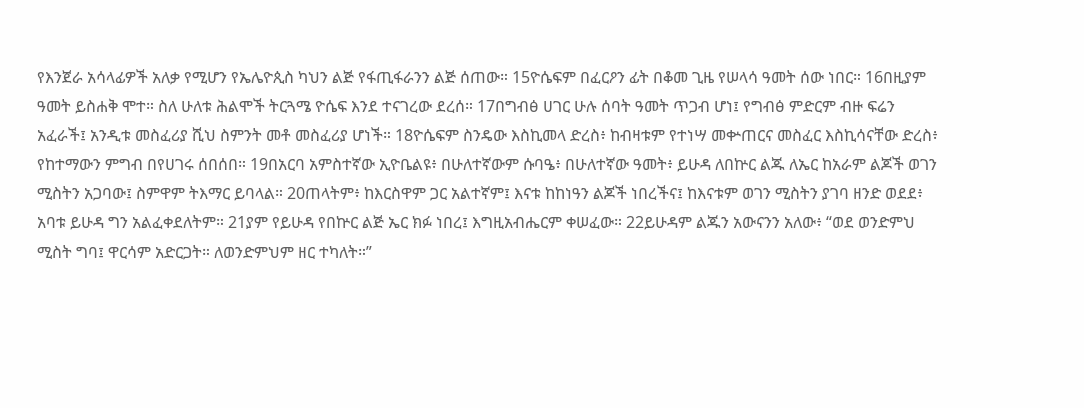የእንጀራ አሳላፊዎች አለቃ የሚሆን የኤሌዮጲስ ካህን ልጅ የፋጢፋራንን ልጅ ሰጠው። 15ዮሴፍም በፈርዖን ፊት በቆመ ጊዜ የሠላሳ ዓመት ሰው ነበር። 16በዚያም ዓመት ይስሐቅ ሞተ። ስለ ሁለቱ ሕልሞች ትርጓሜ ዮሴፍ እንደ ተናገረው ደረሰ። 17በግብፅ ሀገር ሁሉ ሰባት ዓመት ጥጋብ ሆነ፤ የግብፅ ምድርም ብዙ ፍሬን አፈራች፤ አንዲቱ መስፈሪያ ሺህ ስምንት መቶ መስፈሪያ ሆነች። 18ዮሴፍም ስንዴው እስኪመላ ድረስ፥ ከብዛቱም የተነሣ መቍጠርና መስፈር እስኪሳናቸው ድረስ፥ የከተማውን ምግብ በየሀገሩ ሰበሰበ። 19በአርባ አምስተኛው ኢዮቤልዩ፥ በሁለተኛውም ሱባዔ፥ በሁለተኛው ዓመት፥ ይሁዳ ለበኵር ልጁ ለኤር ከአራም ልጆች ወገን ሚስትን አጋባው፤ ስምዋም ትእማር ይባላል። 20ጠላትም፥ ከእርስዋም ጋር አልተኛም፤ እናቱ ከከነዓን ልጆች ነበረችና፤ ከእናቱም ወገን ሚስትን ያገባ ዘንድ ወደደ፥ አባቱ ይሁዳ ግን አልፈቀደለትም። 21ያም የይሁዳ የበኵር ልጅ ኤር ክፉ ነበረ፤ እግዚአብሔርም ቀሠፈው። 22ይሁዳም ልጁን አውናንን አለው፥ “ወደ ወንድምህ ሚስት ግባ፤ ዋርሳም አድርጋት። ለወንድምህም ዘር ተካለት።”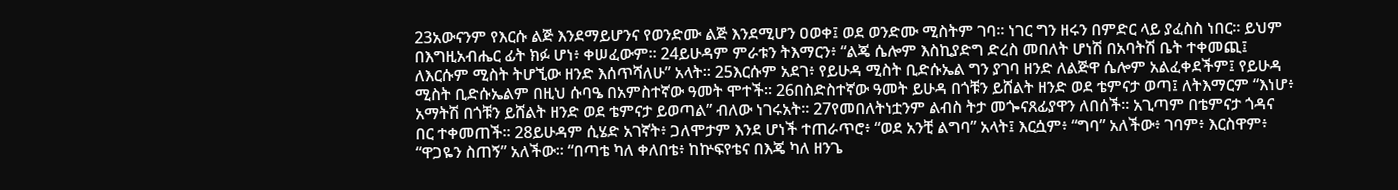23አውናንም የእርሱ ልጅ እንደማይሆንና የወንድሙ ልጅ እንደሚሆን ዐወቀ፤ ወደ ወንድሙ ሚስትም ገባ። ነገር ግን ዘሩን በምድር ላይ ያፈስስ ነበር። ይህም በእግዚአብሔር ፊት ክፉ ሆነ፥ ቀሠፈውም። 24ይሁዳም ምራቱን ትእማርን፥ “ልጄ ሴሎም እስኪያድግ ድረስ መበለት ሆነሽ በአባትሽ ቤት ተቀመጪ፤ ለእርሱም ሚስት ትሆኚው ዘንድ እሰጥሻለሁ” አላት። 25እርሱም አደገ፥ የይሁዳ ሚስት ቢድሱኤል ግን ያገባ ዘንድ ለልጅዋ ሴሎም አልፈቀደችም፤ የይሁዳ ሚስት ቢድሱኤልም በዚህ ሱባዔ በአምስተኛው ዓመት ሞተች። 26በስድስተኛው ዓመት ይሁዳ በጎቹን ይሸልት ዘንድ ወደ ቴምናታ ወጣ፤ ለትእማርም “እነሆ፥ አማትሽ በጎቹን ይሸልት ዘንድ ወደ ቴምናታ ይወጣል” ብለው ነገሩአት። 27የመበለትነቷንም ልብስ ትታ መጐናጸፊያዋን ለበሰች። አጊጣም በቴምናታ ጎዳና በር ተቀመጠች። 28ይሁዳም ሲሄድ አገኛት፥ ጋለሞታም እንደ ሆነች ተጠራጥሮ፥ “ወደ አንቺ ልግባ” አላት፤ እርሷም፥ “ግባ” አለችው፥ ገባም፥ እርስዋም፥ “ዋጋዬን ስጠኝ” አለችው። “በጣቴ ካለ ቀለበቴ፥ ከኵፍየቴና በእጄ ካለ ዘንጌ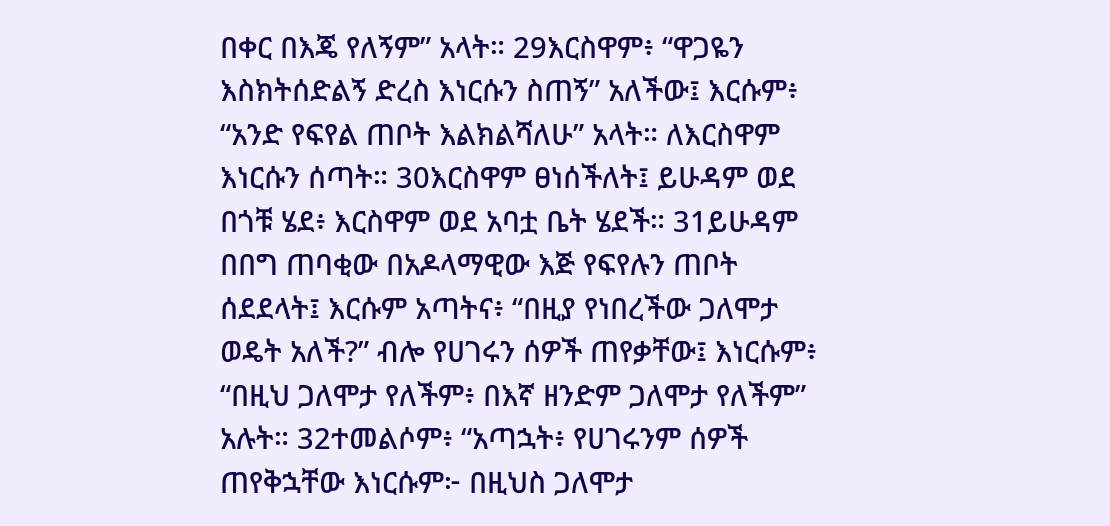በቀር በእጄ የለኝም” አላት። 29እርስዋም፥ “ዋጋዬን እስክትሰድልኝ ድረስ እነርሱን ስጠኝ” አለችው፤ እርሱም፥ “አንድ የፍየል ጠቦት እልክልሻለሁ” አላት። ለእርስዋም እነርሱን ሰጣት። 30እርስዋም ፀነሰችለት፤ ይሁዳም ወደ በጎቹ ሄደ፥ እርስዋም ወደ አባቷ ቤት ሄደች። 31ይሁዳም በበግ ጠባቂው በአዶላማዊው እጅ የፍየሉን ጠቦት ሰደደላት፤ እርሱም አጣትና፥ “በዚያ የነበረችው ጋለሞታ ወዴት አለች?” ብሎ የሀገሩን ሰዎች ጠየቃቸው፤ እነርሱም፥ “በዚህ ጋለሞታ የለችም፥ በእኛ ዘንድም ጋለሞታ የለችም” አሉት። 32ተመልሶም፥ “አጣኋት፥ የሀገሩንም ሰዎች ጠየቅኋቸው እነርሱም፦ በዚህስ ጋለሞታ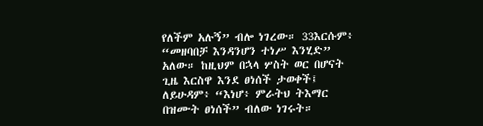የለችም አሉኝ” ብሎ ነገረው። 33እርሱም፥ “መዘባበቻ እንዳንሆን ተነሥ እንሂድ” አለው። ከዚህም በኋላ ሦስት ወር በሆናት ጊዜ እርስዋ እንደ ፀነሰች ታወቀች፤ ለይሁዳም፥ “እነሆ፥ ምራትህ ትእማር በዝሙት ፀነሰች” ብለው ነገሩት።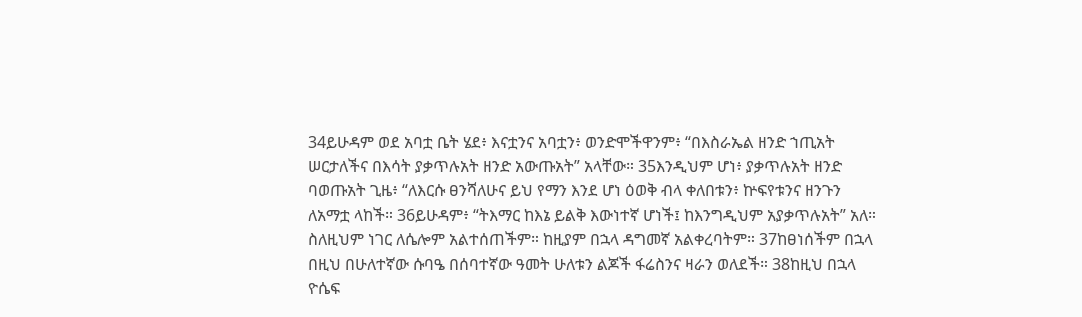34ይሁዳም ወደ አባቷ ቤት ሄደ፥ እናቷንና አባቷን፥ ወንድሞችዋንም፥ “በእስራኤል ዘንድ ኀጢአት ሠርታለችና በእሳት ያቃጥሉአት ዘንድ አውጡአት” አላቸው። 35እንዲህም ሆነ፥ ያቃጥሉአት ዘንድ ባወጡአት ጊዜ፥ “ለእርሱ ፀንሻለሁና ይህ የማን እንደ ሆነ ዕወቅ ብላ ቀለበቱን፥ ኵፍየቱንና ዘንጉን ለአማቷ ላከች። 36ይሁዳም፥ “ትእማር ከእኔ ይልቅ እውነተኛ ሆነች፤ ከእንግዲህም አያቃጥሉአት” አለ። ስለዚህም ነገር ለሴሎም አልተሰጠችም። ከዚያም በኋላ ዳግመኛ አልቀረባትም። 37ከፀነሰችም በኋላ በዚህ በሁለተኛው ሱባዔ በሰባተኛው ዓመት ሁለቱን ልጆች ፋሬስንና ዛራን ወለደች። 38ከዚህ በኋላ ዮሴፍ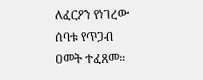ለፈርዖን የነገረው ሰባቱ የጥጋብ ዐመት ተፈጸመ።